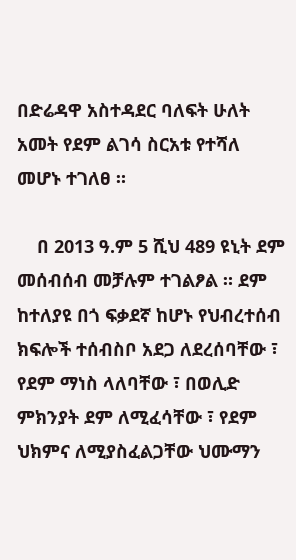በድሬዳዋ አስተዳደር ባለፍት ሁለት አመት የደም ልገሳ ስርአቱ የተሻለ መሆኑ ተገለፀ ።

    በ 2013 ዓ.ም 5 ሺህ 489 ዩኒት ደም መሰብሰብ መቻሉም ተገልፆል ። ደም ከተለያዩ በጎ ፍቃደኛ ከሆኑ የህብረተሰብ ክፍሎች ተሰብስቦ አደጋ ለደረሰባቸው ፣ የደም ማነስ ላለባቸው ፣ በወሊድ ምክንያት ደም ለሚፈሳቸው ፣ የደም ህክምና ለሚያስፈልጋቸው ህሙማን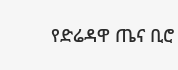የድሬዳዋ ጤና ቢሮ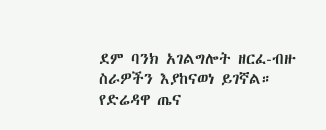ደም ባንክ አገልግሎት ዘርፈ-ብዙ ስራዎችን እያከናወነ ይገኛል። የድሬዳዋ ጤና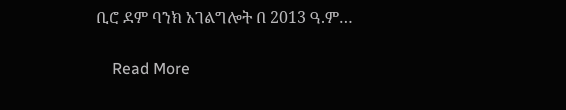ቢሮ ደም ባንክ አገልግሎት በ 2013 ዓ.ም…

    Read More